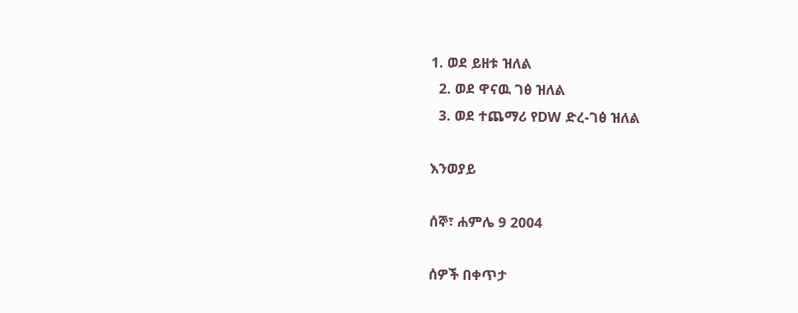1. ወደ ይዘቱ ዝለል
  2. ወደ ዋናዉ ገፅ ዝለል
  3. ወደ ተጨማሪ የDW ድረ-ገፅ ዝለል

እንወያይ

ሰኞ፣ ሐምሌ 9 2004

ሰዎች በቀጥታ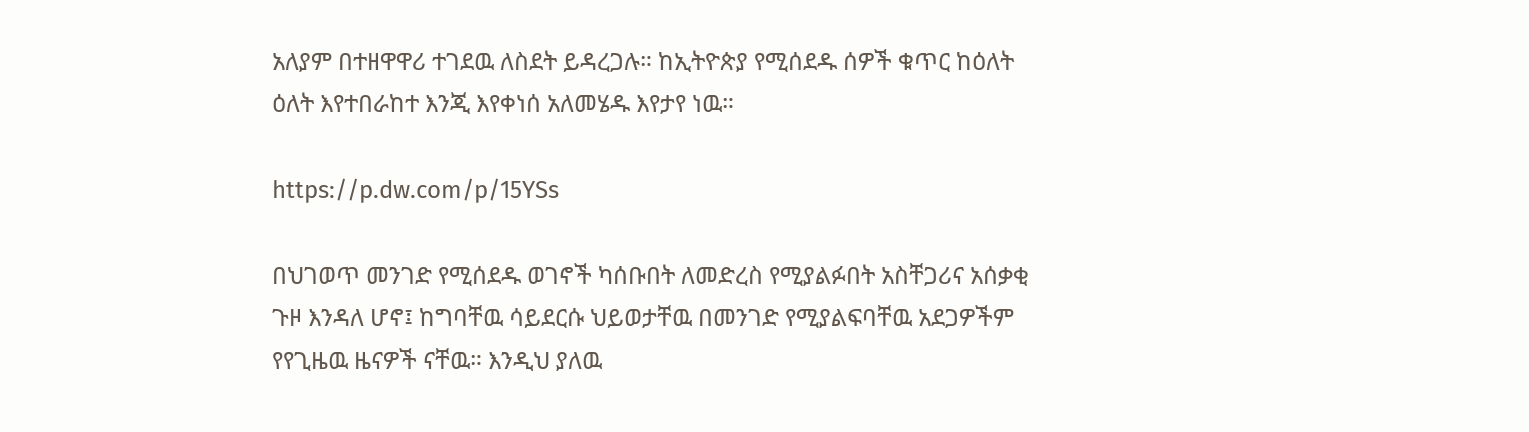አለያም በተዘዋዋሪ ተገደዉ ለስደት ይዳረጋሉ። ከኢትዮጵያ የሚሰደዱ ሰዎች ቁጥር ከዕለት ዕለት እየተበራከተ እንጂ እየቀነሰ አለመሄዱ እየታየ ነዉ።

https://p.dw.com/p/15YSs

በህገወጥ መንገድ የሚሰደዱ ወገኖች ካሰቡበት ለመድረስ የሚያልፉበት አስቸጋሪና አሰቃቂ ጉዞ እንዳለ ሆኖ፤ ከግባቸዉ ሳይደርሱ ህይወታቸዉ በመንገድ የሚያልፍባቸዉ አደጋዎችም የየጊዜዉ ዜናዎች ናቸዉ። እንዲህ ያለዉ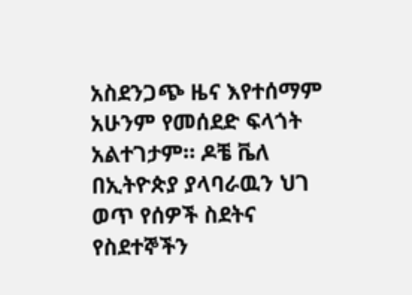አስደንጋጭ ዜና እየተሰማም አሁንም የመሰደድ ፍላጎት አልተገታም። ዶቼ ቬለ በኢትዮጵያ ያላባራዉን ህገ ወጥ የሰዎች ስደትና የስደተኞችን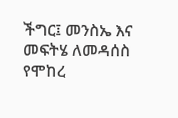ችግር፤ መንስኤ እና መፍትሄ ለመዳሰስ የሞከረ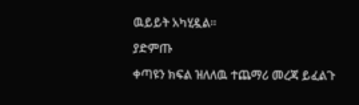ዉይይት አካሂዷል።

ያድምጡ

ቀጣዩን ክፍል ዝለለዉ ተጨማሪ መረጃ ይፈልጉ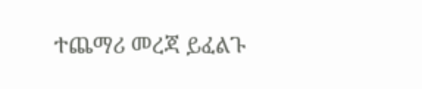ተጨማሪ መረጃ ይፈልጉ